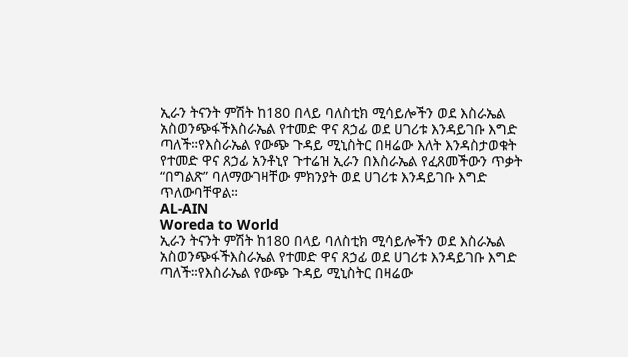ኢራን ትናንት ምሽት ከ180 በላይ ባለስቲክ ሚሳይሎችን ወደ እስራኤል አስወንጭፋችእስራኤል የተመድ ዋና ጸኃፊ ወደ ሀገሪቱ እንዳይገቡ እግድ ጣለች።የእስራኤል የውጭ ጉዳይ ሚኒስትር በዛሬው እለት እንዳስታወቁት የተመድ ዋና ጸኃፊ አንቶኒየ ጉተሬዝ ኢራን በእስራኤል የፈጸመችውን ጥቃት “በግልጽ” ባለማውገዛቸው ምክንያት ወደ ሀገሪቱ እንዳይገቡ እግድ ጥለውባቸዋል።
AL-AIN
Woreda to World
ኢራን ትናንት ምሽት ከ180 በላይ ባለስቲክ ሚሳይሎችን ወደ እስራኤል አስወንጭፋችእስራኤል የተመድ ዋና ጸኃፊ ወደ ሀገሪቱ እንዳይገቡ እግድ ጣለች።የእስራኤል የውጭ ጉዳይ ሚኒስትር በዛሬው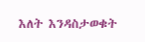እለት እንዳስታወቁት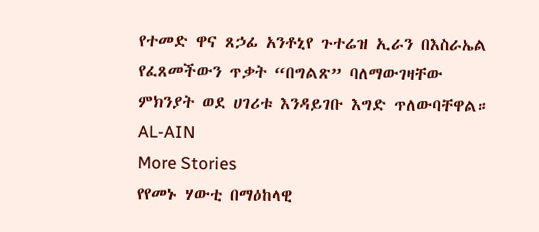የተመድ ዋና ጸኃፊ አንቶኒየ ጉተሬዝ ኢራን በእስራኤል የፈጸመችውን ጥቃት “በግልጽ” ባለማውገዛቸው ምክንያት ወደ ሀገሪቱ እንዳይገቡ እግድ ጥለውባቸዋል።
AL-AIN
More Stories
የየመኑ ሃውቲ በማዕከላዊ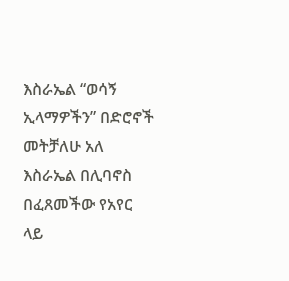እስራኤል “ወሳኝ ኢላማዎችን” በድሮኖች መትቻለሁ አለ
እስራኤል በሊባኖስ በፈጸመችው የአየር ላይ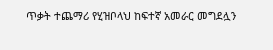ጥቃት ተጨማሪ የሂዝቦላህ ከፍተኛ አመራር መግደሏን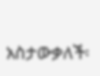አስታውቃለች፡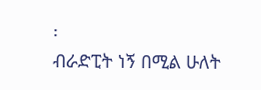፡
ብራድፒት ነኝ በሚል ሁለት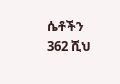ሴቶችን 362 ሺህ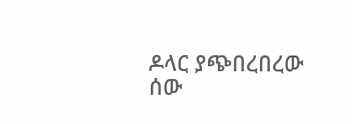ዶላር ያጭበረበረው ሰው